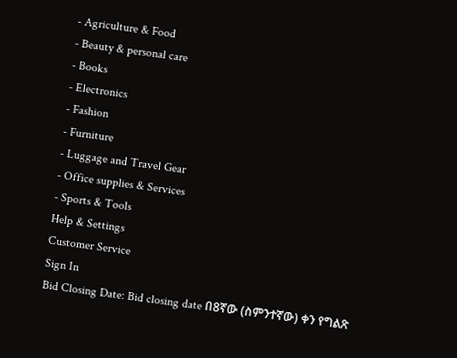- Agriculture & Food
- Beauty & personal care
- Books
- Electronics
- Fashion
- Furniture
- Luggage and Travel Gear
- Office supplies & Services
- Sports & Tools
Help & Settings
Customer Service
Sign In
Bid Closing Date: Bid closing date በ8ኛው (ስምንተኛው) ቀን የግልጽ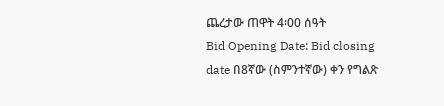ጨረታው ጠዋት 4፡00 ሰዓት
Bid Opening Date: Bid closing date በ8ኛው (ስምንተኛው) ቀን የግልጽ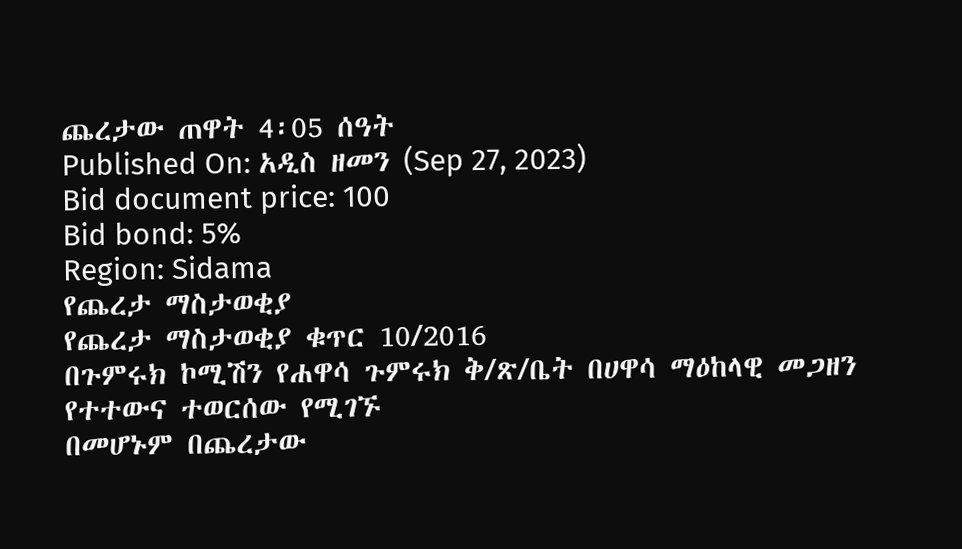ጨረታው ጠዋት 4፡05 ሰዓት
Published On: አዲስ ዘመን (Sep 27, 2023)
Bid document price: 100
Bid bond: 5%
Region: Sidama
የጨረታ ማስታወቂያ
የጨረታ ማስታወቂያ ቁጥር 10/2016
በጉምሩክ ኮሚሽን የሐዋሳ ጉምሩክ ቅ/ጽ/ቤት በሀዋሳ ማዕከላዊ መጋዘን የተተውና ተወርሰው የሚገኙ
በመሆኑም በጨረታው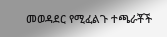መወዳደር የሚፈልጉ ተጫራቾች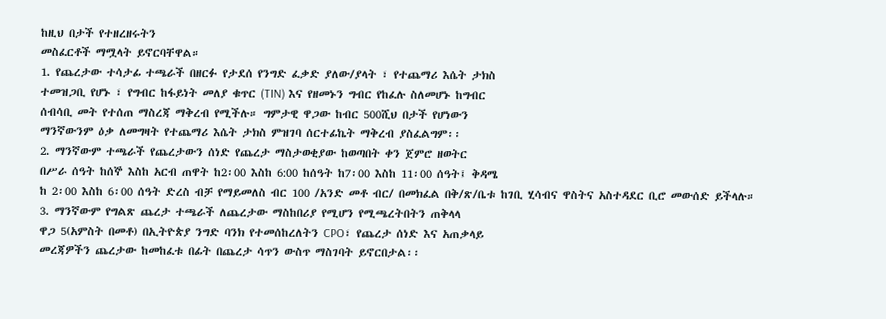ከዚህ በታች የተዘረዘሩትን
መስፈርቶች ማሟላት ይኖርባቸዋል።
1. የጨረታው ተሳታፊ ተጫራች በዘርፉ የታደሰ የንግድ ፈቃድ ያለው/ያላት ፣ የተጨማሪ እሴት ታክስ
ተመዝጋቢ የሆኑ ፣ የግብር ከፋይነት መለያ ቁጥር (TIN) እና የዘመኑን ግብር የከፈሉ ስለመሆኑ ከግብር
ሰብሳቢ መት የተሰጠ ማስረጃ ማቅረብ የሚችሉ። ግምታዊ ዋጋው ከብር 500ሺህ በታች የሆነውን
ማንኛውንም ዕቃ ለመግዛት የተጨማሪ እሴት ታክስ ምዝገባ ሰርተፊኬት ማቅረብ ያስፈልግም፡፡
2. ማንኛውም ተጫራች የጨረታውን ሰነድ የጨረታ ማስታወቂያው ከወጣበት ቀን ጀምሮ ዘወትር
በሥራ ሰዓት ከሰኞ እስከ አርብ ጠዋት ከ2፡00 እስከ 6:00 ከሰዓት ከ7፡00 እስከ 11፡00 ሰዓት፤ ቅዳሜ
ከ 2፡00 እስከ 6፡00 ሰዓት ድረስ ብቻ የማይመለስ ብር 100 /አንድ መቶ ብር/ በመክፈል በቅ/ጽ/ቤቱ ከገቢ ሂሳብና ዋስትና አስተዳደር ቢሮ መውሰድ ይችላሉ።
3. ማንኛውም የግልጽ ጨረታ ተጫራች ለጨረታው ማስከበሪያ የሚሆን የሚጫረትበትን ጠቅላላ
ዋጋ 5(አምስት በመቶ) በኢትዮጵያ ንግድ ባንክ የተመሰከረለትን CPO፣ የጨረታ ሰነድ እና አጠቃላይ
መረጃዎችን ጨረታው ከመከፈቱ በፊት በጨረታ ሳጥን ውስጥ ማስገባት ይኖርበታል፡፡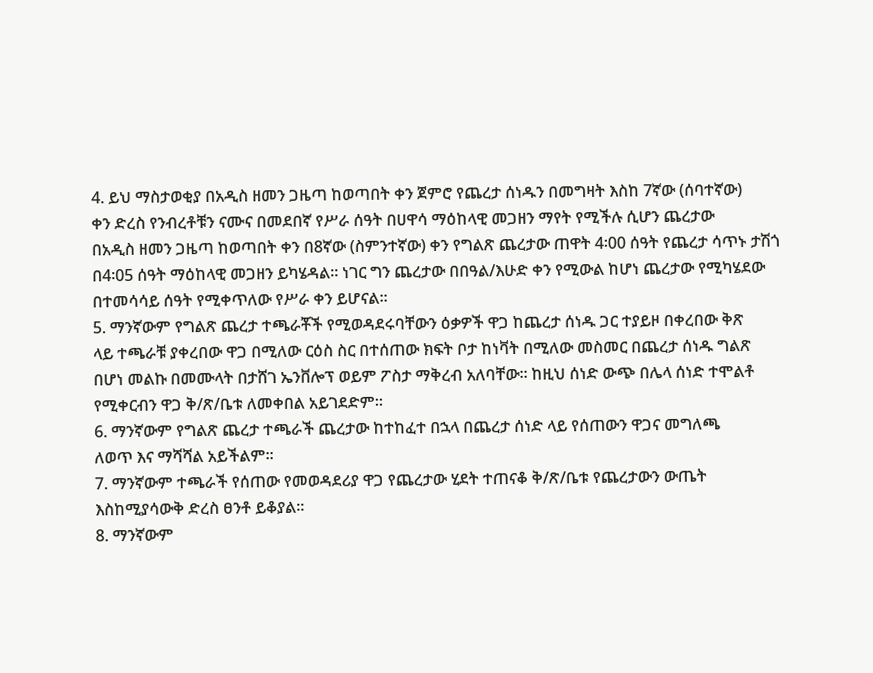4. ይህ ማስታወቂያ በአዲስ ዘመን ጋዜጣ ከወጣበት ቀን ጀምሮ የጨረታ ሰነዱን በመግዛት እስከ 7ኛው (ሰባተኛው)
ቀን ድረስ የንብረቶቹን ናሙና በመደበኛ የሥራ ሰዓት በሀዋሳ ማዕከላዊ መጋዘን ማየት የሚችሉ ሲሆን ጨረታው
በአዲስ ዘመን ጋዜጣ ከወጣበት ቀን በ8ኛው (ስምንተኛው) ቀን የግልጽ ጨረታው ጠዋት 4፡00 ሰዓት የጨረታ ሳጥኑ ታሽጎ በ4፡05 ሰዓት ማዕከላዊ መጋዘን ይካሄዳል፡፡ ነገር ግን ጨረታው በበዓል/እሁድ ቀን የሚውል ከሆነ ጨረታው የሚካሄደው በተመሳሳይ ሰዓት የሚቀጥለው የሥራ ቀን ይሆናል፡፡
5. ማንኛውም የግልጽ ጨረታ ተጫራቾች የሚወዳደሩባቸውን ዕቃዎች ዋጋ ከጨረታ ሰነዱ ጋር ተያይዞ በቀረበው ቅጽ
ላይ ተጫራቹ ያቀረበው ዋጋ በሚለው ርዕስ ስር በተሰጠው ክፍት ቦታ ከነቫት በሚለው መስመር በጨረታ ሰነዱ ግልጽ
በሆነ መልኩ በመሙላት በታሸገ ኤንቨሎፕ ወይም ፖስታ ማቅረብ አለባቸው፡፡ ከዚህ ሰነድ ውጭ በሌላ ሰነድ ተሞልቶ የሚቀርብን ዋጋ ቅ/ጽ/ቤቱ ለመቀበል አይገደድም።
6. ማንኛውም የግልጽ ጨረታ ተጫራች ጨረታው ከተከፈተ በኋላ በጨረታ ሰነድ ላይ የሰጠውን ዋጋና መግለጫ
ለወጥ እና ማሻሻል አይችልም፡፡
7. ማንኛውም ተጫራች የሰጠው የመወዳደሪያ ዋጋ የጨረታው ሂደት ተጠናቆ ቅ/ጽ/ቤቱ የጨረታውን ውጤት እስከሚያሳውቅ ድረስ ፀንቶ ይቆያል፡፡
8. ማንኛውም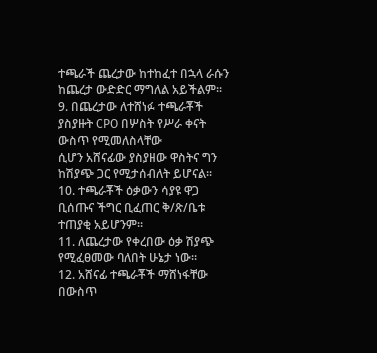ተጫራች ጨረታው ከተከፈተ በኋላ ራሱን ከጨረታ ውድድር ማግለል አይችልም፡፡
9. በጨረታው ለተሸነፉ ተጫራቾች ያስያዙት CPO በሦስት የሥራ ቀናት ውስጥ የሚመለስላቸው
ሲሆን አሸናፊው ያስያዘው ዋስትና ግን ከሽያጭ ጋር የሚታሰብለት ይሆናል፡፡
10. ተጫራቾች ዕቃውን ሳያዩ ዋጋ ቢሰጡና ችግር ቢፈጠር ቅ/ጽ/ቤቱ ተጠያቂ አይሆንም።
11. ለጨረታው የቀረበው ዕቃ ሽያጭ የሚፈፀመው ባለበት ሁኔታ ነው።
12. አሸናፊ ተጫራቾች ማሸነፋቸው በውስጥ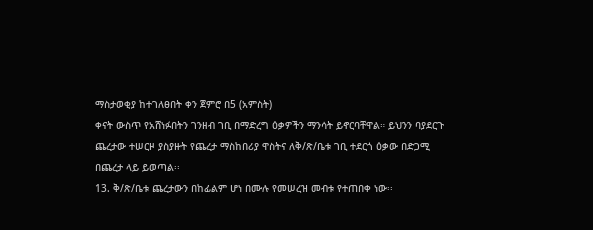ማስታወቂያ ከተገለፀበት ቀን ጀምሮ በ5 (አምስት)
ቀናት ውስጥ የአሸነፉበትን ገንዘብ ገቢ በማድረግ ዕቃዎችን ማንሳት ይኖርባቸዋል። ይህንን ባያደርጉ
ጨረታው ተሠርዞ ያስያዙት የጨረታ ማስከበሪያ ዋስትና ለቅ/ጽ/ቤቱ ገቢ ተደርጎ ዕቃው በድጋሚ
በጨረታ ላይ ይወጣል፡፡
13. ቅ/ጽ/ቤቱ ጨረታውን በከፊልም ሆነ በሙሉ የመሠረዝ መብቱ የተጠበቀ ነው፡፡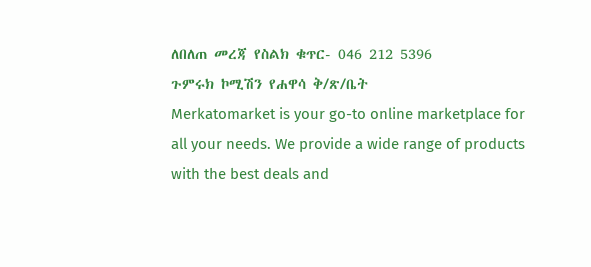ለበለጠ መረጃ የስልክ ቁጥር- 046 212 5396
ጉምሩክ ኮሚሽን የሐዋሳ ቅ/ጽ/ቤት
Merkatomarket is your go-to online marketplace for all your needs. We provide a wide range of products with the best deals and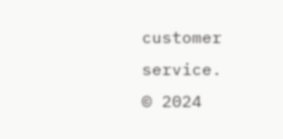customer service.
© 2024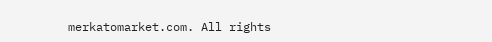merkatomarket.com. All rights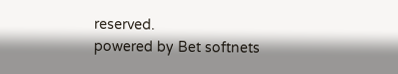reserved.
powered by Bet softnets